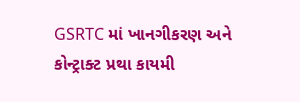GSRTC માં ખાનગીકરણ અને કોન્ટ્રાક્ટ પ્રથા કાયમી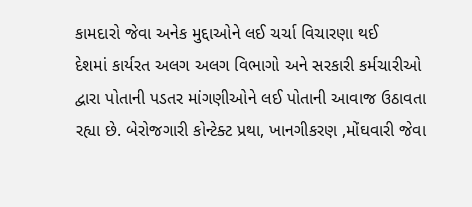કામદારો જેવા અનેક મુદ્દાઓને લઈ ચર્ચા વિચારણા થઈ
દેશમાં કાર્યરત અલગ અલગ વિભાગો અને સરકારી કર્મચારીઓ દ્વારા પોતાની પડતર માંગણીઓને લઈ પોતાની આવાજ ઉઠાવતા રહ્યા છે. બેરોજગારી કોન્ટેક્ટ પ્રથા, ખાનગીકરણ ,મોંઘવારી જેવા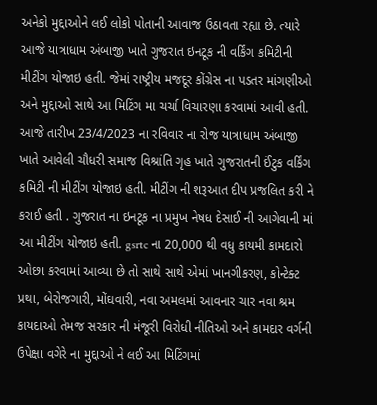અનેકો મુદ્દાઓને લઈ લોકો પોતાની આવાજ ઉઠાવતા રહ્યા છે. ત્યારે આજે યાત્રાધામ અંબાજી ખાતે ગુજરાત ઇનટૂક ની વર્કિંગ કમિટીની મીટીંગ યોજાઇ હતી. જેમાં રાષ્ટ્રીય મજદૂર કોંગ્રેસ ના પડતર માંગણીઓ અને મુદ્દાઓ સાથે આ મિટિંગ મા ચર્ચા વિચારણા કરવામાં આવી હતી.
આજે તારીખ 23/4/2023 ના રવિવાર ના રોજ યાત્રાધામ અંબાજી ખાતે આવેલી ચૌધરી સમાજ વિશ્રાંતિ ગૃહ ખાતે ગુજરાતની ઈંટુક વર્કિંગ કમિટી ની મીટીંગ યોજાઇ હતી. મીટીંગ ની શરૂઆત દીપ પ્રજલિત કરી ને કરાઈ હતી . ગુજરાત ના ઇનટૂક ના પ્રમુખ નેષધ દેસાઈ ની આગેવાની માં આ મીટીંગ યોજાઇ હતી. gsrtc ના 20,000 થી વધુ કાયમી કામદારો ઓછા કરવામાં આવ્યા છે તો સાથે સાથે એમાં ખાનગીકરણ, કોન્ટેક્ટ પ્રથા, બેરોજગારી, મોંઘવારી, નવા અમલમાં આવનાર ચાર નવા શ્રમ કાયદાઓ તેમજ સરકાર ની મંજૂરી વિરોધી નીતિઓ અને કામદાર વર્ગની ઉપેક્ષા વગેરે ના મુદ્દાઓ ને લઈ આ મિટિંગમાં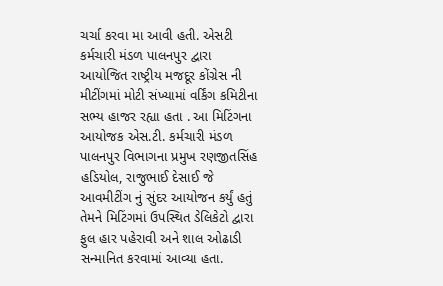ચર્ચા કરવા મા આવી હતી. એસટી કર્મચારી મંડળ પાલનપુર દ્વારા આયોજિત રાષ્ટ્રીય મજદૂર કોંગ્રેસ ની મીટીંગમાં મોટી સંખ્યામાં વર્કિંગ કમિટીના સભ્ય હાજર રહ્યા હતા . આ મિટિંગના આયોજક એસ.ટી. કર્મચારી મંડળ પાલનપુર વિભાગના પ્રમુખ રણજીતસિંહ હડિયોલ, રાજુભાઈ દેસાઈ જે આવમીટીંગ નું સુંદર આયોજન કર્યું હતું તેમને મિટિંગમાં ઉપસ્થિત ડેલિકેટો દ્વારા ફુલ હાર પહેરાવી અને શાલ ઓઢાડી સન્માનિત કરવામાં આવ્યા હતા.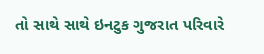તો સાથે સાથે ઇનટુક ગુજરાત પરિવારે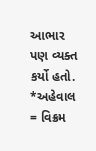આભાર પણ વ્યક્ત કર્યો હતો.
*અહેવાલ = વિક્રમ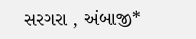સરગરા , અંબાજી*